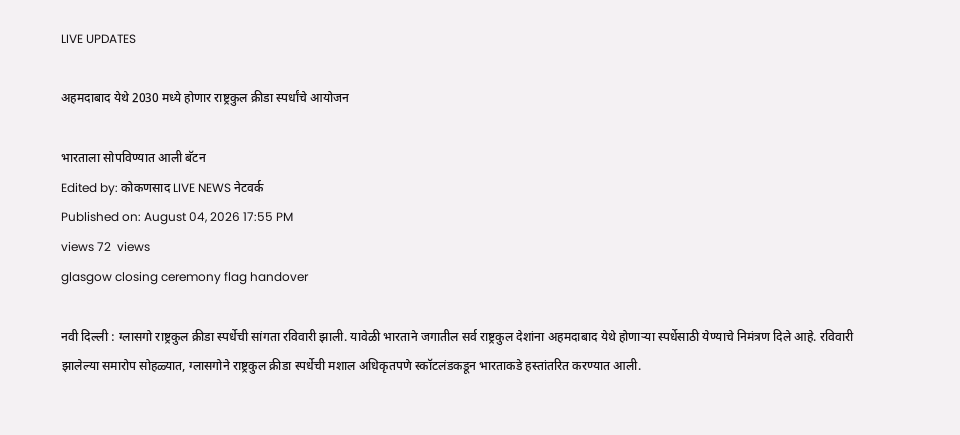LIVE UPDATES

अहमदाबाद येथे 2030 मध्ये होणार राष्ट्रकुल क्रीडा स्पर्धांचे आयोजन

भारताला सोपविण्यात आली बॅटन
Edited by: कोकणसाद LIVE NEWS नेटवर्क
Published on: August 04, 2026 17:55 PM
views 72  views
glasgow closing ceremony flag handover

नवी दिल्ली : ग्लासगो राष्ट्रकुल क्रीडा स्पर्धेची सांगता रविवारी झाली. यावेळी भारताने जगातील सर्व राष्ट्रकुल देशांना अहमदाबाद येथे होणाऱ्या स्पर्धेसाठी येण्याचे निमंत्रण दिले आहे. रविवारी झालेल्या समारोप सोहळ्यात, ग्लासगोने राष्ट्रकुल क्रीडा स्पर्धेची मशाल अधिकृतपणे स्कॉटलंडकडून भारताकडे हस्तांतरित करण्यात आली.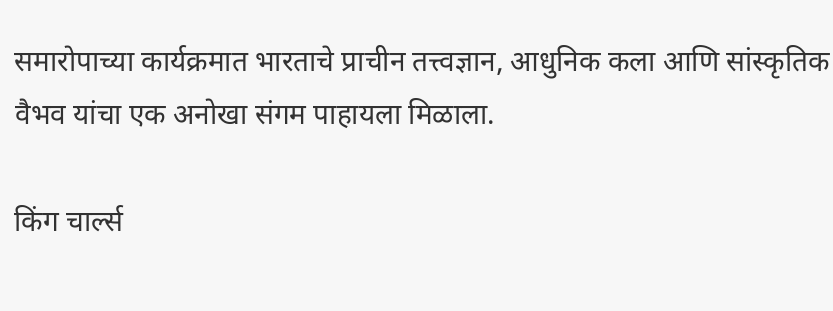समारोपाच्या कार्यक्रमात भारताचे प्राचीन तत्त्वज्ञान, आधुनिक कला आणि सांस्कृतिक वैभव यांचा एक अनोखा संगम पाहायला मिळाला.

किंग चार्ल्स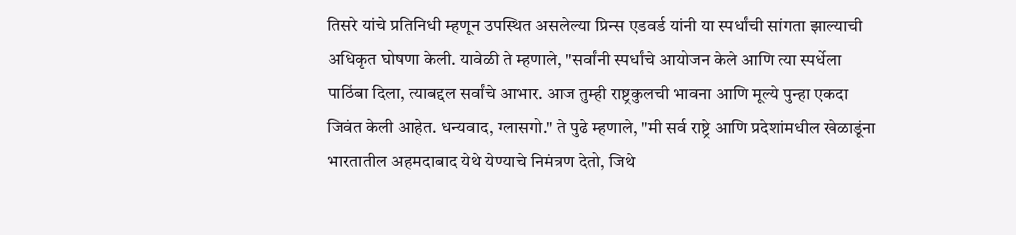तिसरे यांचे प्रतिनिधी म्हणून उपस्थित असलेल्या प्रिन्स एडवर्ड यांनी या स्पर्धांची सांगता झाल्याची अधिकृत घोषणा केली. यावेळी ते म्हणाले, "सर्वांनी स्पर्धांचे आयोजन केले आणि त्या स्पर्धेला पाठिंबा दिला, त्याबद्दल सर्वांचे आभार. आज तुम्ही राष्ट्रकुलची भावना आणि मूल्ये पुन्हा एकदा जिवंत केली आहेत. धन्यवाद, ग्लासगो." ते पुढे म्हणाले, "मी सर्व राष्ट्रे आणि प्रदेशांमधील खेळाडूंना भारतातील अहमदाबाद येथे येण्याचे निमंत्रण देतो, जिथे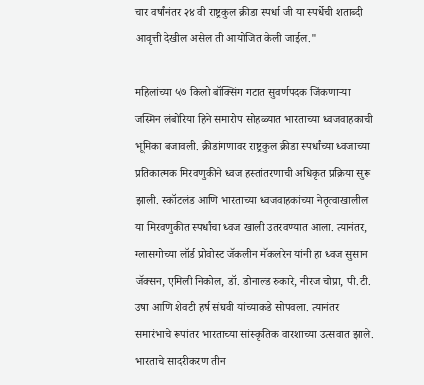चार वर्षांनंतर २४ वी राष्ट्रकुल क्रीडा स्पर्धा जी या स्पर्धेची शताब्दी आवृत्ती देखील असेल ती आयोजित केली जाईल."

महिलांच्या ५७ किलो बॉक्सिंग गटात सुवर्णपदक जिंकणाऱ्या जस्मिन लंबोरिया हिने समारोप सोहळ्यात भारताच्या ध्वजवाहकाची भूमिका बजावली. क्रीडांगणावर राष्ट्रकुल क्रीडा स्पर्धांच्या ध्वजाच्या प्रतिकात्मक मिरवणुकीने ध्वज हस्तांतरणाची अधिकृत प्रक्रिया सुरू झाली. स्कॉटलंड आणि भारताच्या ध्वजवाहकांच्या नेतृत्वाखालील या मिरवणुकीत स्पर्धांचा ध्वज खाली उतरवण्यात आला. त्यानंतर, ग्लासगोच्या लॉर्ड प्रोवोस्ट जॅकलीन मॅकलरेन यांनी हा ध्वज सुसान जॅक्सन, एमिली निकोल, डॉ. डोनाल्ड रुकारे, नीरज चोप्रा, पी.टी. उषा आणि शेवटी हर्ष संघवी यांच्याकडे सोपवला. त्यानंतर समारंभाचे रूपांतर भारताच्या सांस्कृतिक वारशाच्या उत्सवात झाले. भारताचे सादरीकरण तीन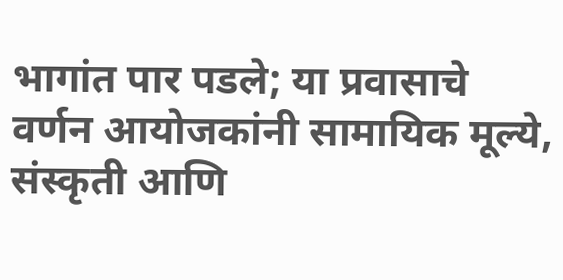भागांत पार पडले; या प्रवासाचे वर्णन आयोजकांनी सामायिक मूल्ये, संस्कृती आणि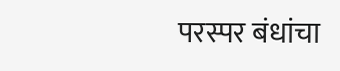परस्पर बंधांचा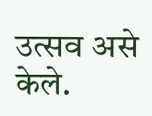उत्सव असे केले.